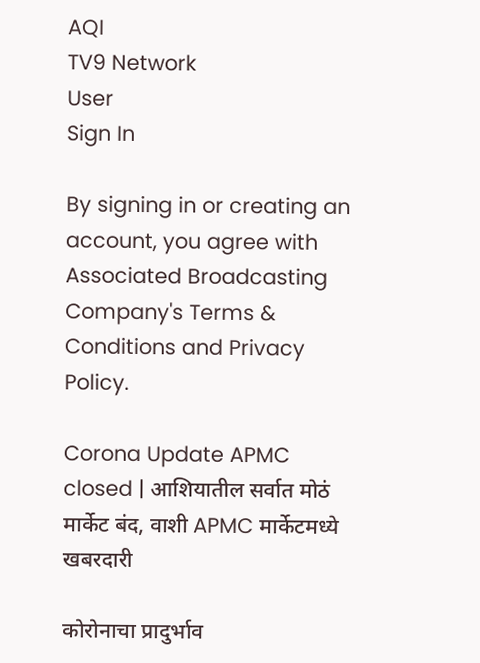AQI
TV9 Network
User
Sign In

By signing in or creating an account, you agree with Associated Broadcasting Company's Terms & Conditions and Privacy Policy.

Corona Update APMC closed | आशियातील सर्वात मोठं मार्केट बंद, वाशी APMC मार्केटमध्ये खबरदारी

कोरोनाचा प्रादुर्भाव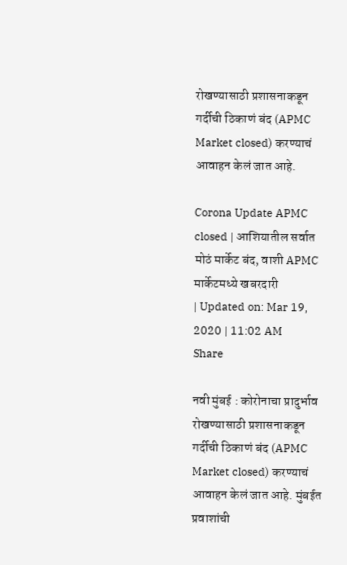रोखण्यासाठी प्रशासनाकडून गर्दीची ठिकाणं बंद (APMC Market closed) करण्याचं आवाहन केलं जात आहे.

Corona Update APMC closed | आशियातील सर्वात मोठं मार्केट बंद, वाशी APMC मार्केटमध्ये खबरदारी
| Updated on: Mar 19, 2020 | 11:02 AM
Share

नवी मुंबई : कोरोनाचा प्रादुर्भाव रोखण्यासाठी प्रशासनाकडून गर्दीची ठिकाणं बंद (APMC Market closed) करण्याचं आवाहन केलं जात आहे. मुंबईत प्रवाशांची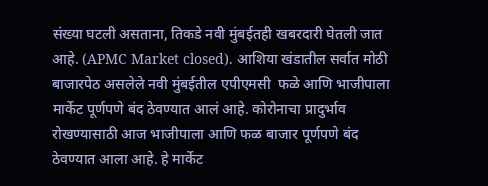संख्या घटली असताना, तिकडे नवी मुंबईतही खबरदारी घेतली जात आहे. (APMC Market closed). आशिया खंडातील सर्वात मोठी बाजारपेठ असलेले नवी मुंबईतील एपीएमसी  फळे आणि भाजीपाला मार्केट पूर्णपणे बंद ठेवण्यात आलं आहे. कोरोनाचा प्रादुर्भाव रोखण्यासाठी आज भाजीपाला आणि फळ बाजार पूर्णपणे बंद ठेवण्यात आला आहे. हे मार्केट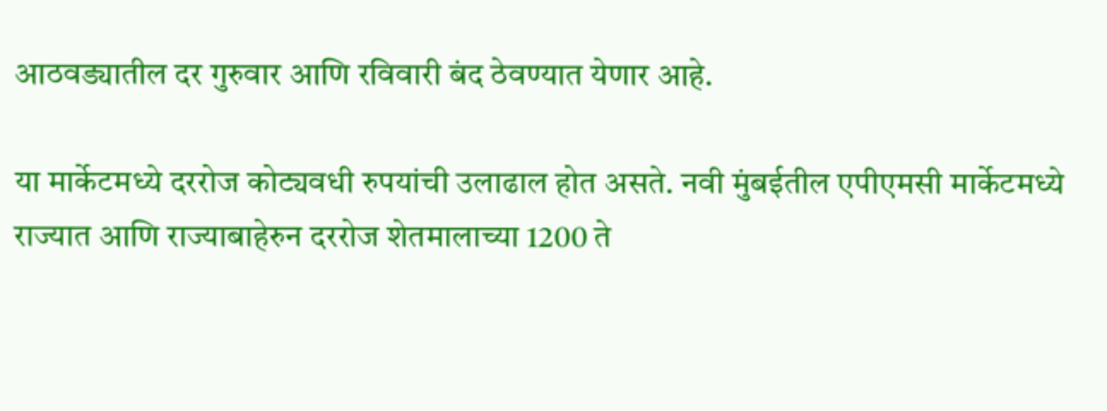आठवड्यातील दर गुरुवार आणि रविवारी बंद ठेवण्यात येणार आहे.

या मार्केटमध्ये दररोज कोट्यवधी रुपयांची उलाढाल होत असते. नवी मुंबईतील एपीएमसी मार्केटमध्ये राज्यात आणि राज्याबाहेरुन दररोज शेतमालाच्या 1200 ते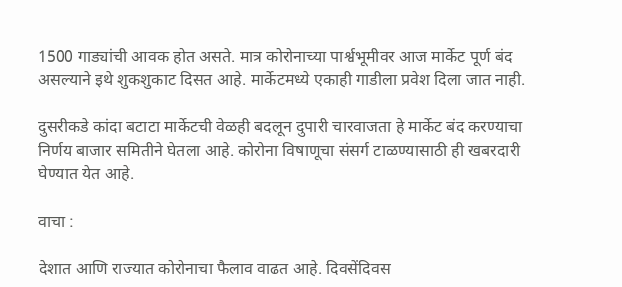1500 गाड्यांची आवक होत असते. मात्र कोरोनाच्या पार्श्वभूमीवर आज मार्केट पूर्ण बंद असल्याने इथे शुकशुकाट दिसत आहे. मार्केटमध्ये एकाही गाडीला प्रवेश दिला जात नाही.

दुसरीकडे कांदा बटाटा मार्केटची वेळही बदलून दुपारी चारवाजता हे मार्केट बंद करण्याचा निर्णय बाजार समितीने घेतला आहे. कोरोना विषाणूचा संसर्ग टाळण्यासाठी ही खबरदारी घेण्यात येत आहे.

वाचा :

देशात आणि राज्यात कोरोनाचा फैलाव वाढत आहे. दिवसेंदिवस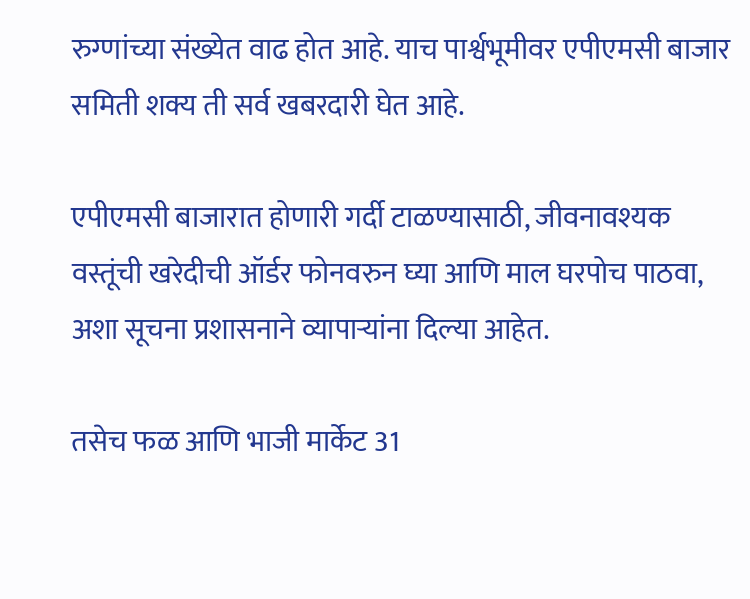रुग्णांच्या संख्येत वाढ होत आहे. याच पार्श्वभूमीवर एपीएमसी बाजार समिती शक्य ती सर्व खबरदारी घेत आहे.

एपीएमसी बाजारात होणारी गर्दी टाळण्यासाठी, जीवनावश्यक वस्तूंची खरेदीची ऑर्डर फोनवरुन घ्या आणि माल घरपोच पाठवा, अशा सूचना प्रशासनाने व्यापाऱ्यांना दिल्या आहेत.

तसेच फळ आणि भाजी मार्केट 31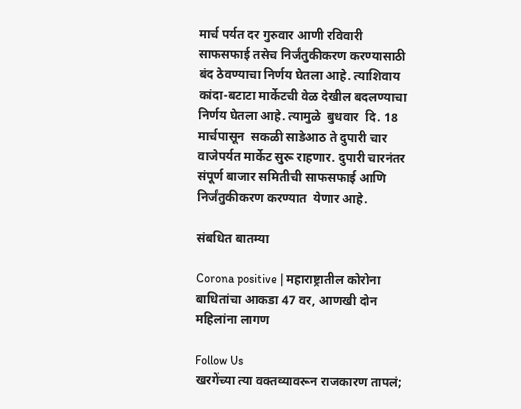मार्च पर्यत दर गुरुवार आणी रविवारी साफसफाई तसेच निर्जंतुकीकरण करण्यासाठी बंद ठेवण्याचा निर्णय घेतला आहे. त्याशिवाय कांदा-बटाटा मार्केटची वेळ देखील बदलण्याचा निर्णय घेतला आहे. त्यामुळे  बुधवार  दि. 18 मार्चपासून  सकळी साडेआठ ते दुपारी चार वाजेपर्यत मार्केट सुरू राहणार. दुपारी चारनंतर संपूर्ण बाजार समितीची साफसफाई आणि निर्जंतुकीकरण करण्यात  येणार आहे.

संबधित बातम्या

Corona positive | महाराष्ट्रातील कोरोना बाधितांचा आकडा 47 वर, आणखी दोन महिलांना लागण

Follow Us
खरगेंच्या त्या वक्तव्यावरून राजकारण तापलं;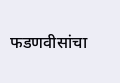फडणवीसांचा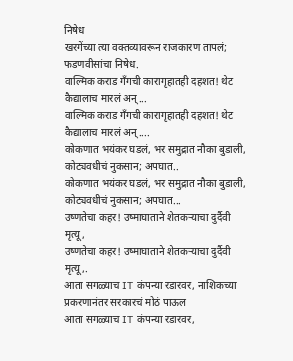निषेध
खरगेंच्या त्या वक्तव्यावरून राजकारण तापलं; फडणवीसांचा निषेध.
वाल्मिक कराड गँगची कारागृहातही दहशत! थेट कैद्यालाच मारलं अन्...
वाल्मिक कराड गँगची कारागृहातही दहशत! थेट कैद्यालाच मारलं अन्....
कोकणात भयंकर घडलं, भर समुद्रात नौका बुडाली, कोट्यवधीचं नुकसान; अपघात..
कोकणात भयंकर घडलं, भर समुद्रात नौका बुडाली, कोट्यवधीचं नुकसान; अपघात...
उष्णतेचा कहर! उष्माघाताने शेतकऱ्याचा दुर्दैवी मृत्यू,
उष्णतेचा कहर! उष्माघाताने शेतकऱ्याचा दुर्दैवी मृत्यू,.
आता सगळ्याच IT कंपन्या रडारवर, नाशिकच्या प्रकरणानंतर सरकारचं मोठं पाऊल
आता सगळ्याच IT कंपन्या रडारवर,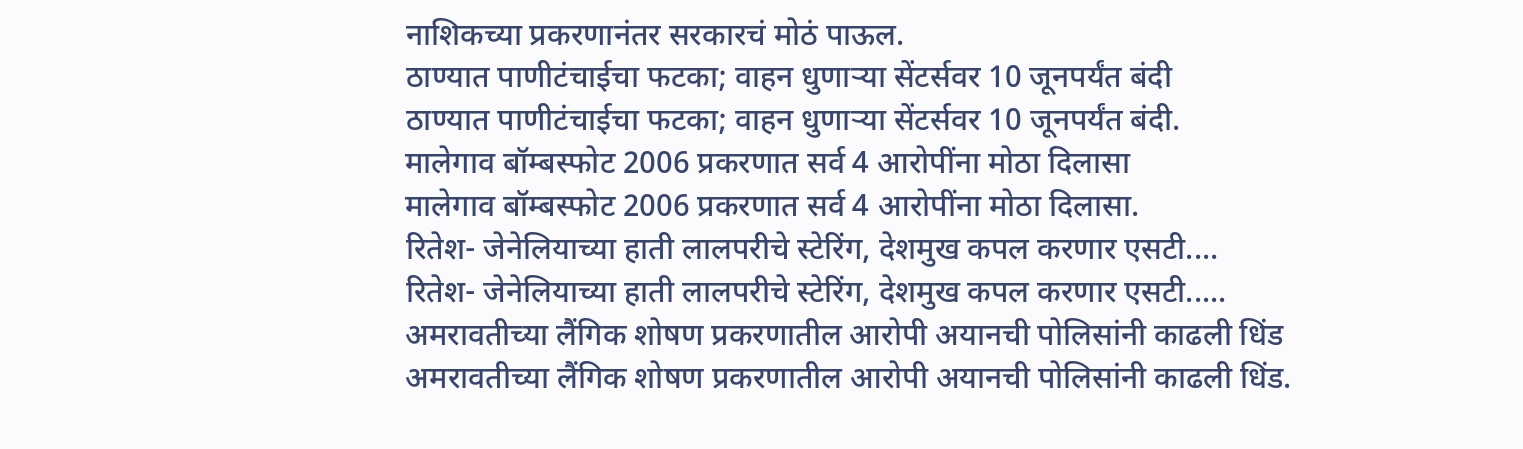नाशिकच्या प्रकरणानंतर सरकारचं मोठं पाऊल.
ठाण्यात पाणीटंचाईचा फटका; वाहन धुणाऱ्या सेंटर्सवर 10 जूनपर्यंत बंदी
ठाण्यात पाणीटंचाईचा फटका; वाहन धुणाऱ्या सेंटर्सवर 10 जूनपर्यंत बंदी.
मालेगाव बॉम्बस्फोट 2006 प्रकरणात सर्व 4 आरोपींना मोठा दिलासा
मालेगाव बॉम्बस्फोट 2006 प्रकरणात सर्व 4 आरोपींना मोठा दिलासा.
रितेश- जेनेलियाच्या हाती लालपरीचे स्टेरिंग, देशमुख कपल करणार एसटी....
रितेश- जेनेलियाच्या हाती लालपरीचे स्टेरिंग, देशमुख कपल करणार एसटी.....
अमरावतीच्या लैंगिक शोषण प्रकरणातील आरोपी अयानची पोलिसांनी काढली धिंड
अमरावतीच्या लैंगिक शोषण प्रकरणातील आरोपी अयानची पोलिसांनी काढली धिंड.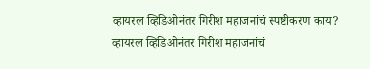व्हायरल व्हिडिओनंतर गिरीश महाजनांचं स्पष्टीकरण काय?
व्हायरल व्हिडिओनंतर गिरीश महाजनांचं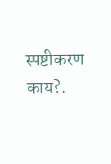स्पष्टीकरण काय?.